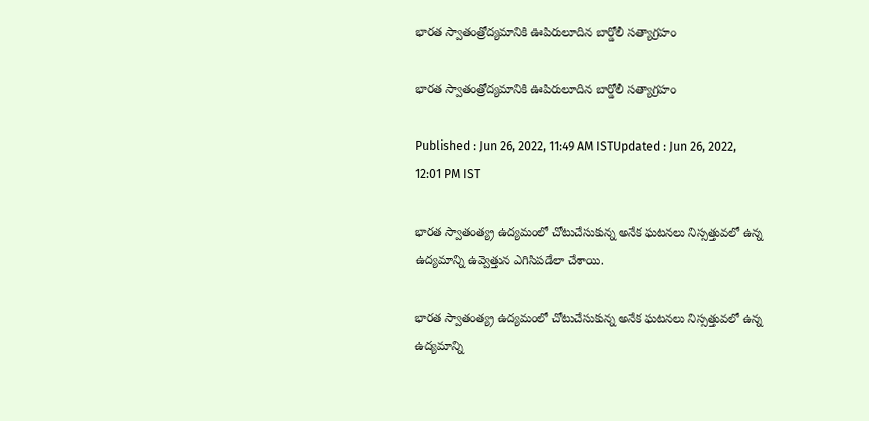భారత స్వాతంత్రోద్యమానికి ఊపిరులూదిన బార్డోలీ సత్యాగ్రహం

భారత స్వాతంత్రోద్యమానికి ఊపిరులూదిన బార్డోలీ సత్యాగ్రహం

Published : Jun 26, 2022, 11:49 AM ISTUpdated : Jun 26, 2022, 12:01 PM IST

భార‌త స్వాతంత్య్ర ఉద్య‌మంలో చోటుచేసుకున్న అనేక ఘ‌ట‌న‌లు నిస్స‌త్తువ‌లో ఉన్న ఉద్య‌మాన్ని ఉవ్వెత్తున ఎగిసిప‌డేలా చేశాయి.

భార‌త స్వాతంత్య్ర ఉద్య‌మంలో చోటుచేసుకున్న అనేక ఘ‌ట‌న‌లు నిస్స‌త్తువ‌లో ఉన్న ఉద్య‌మాన్ని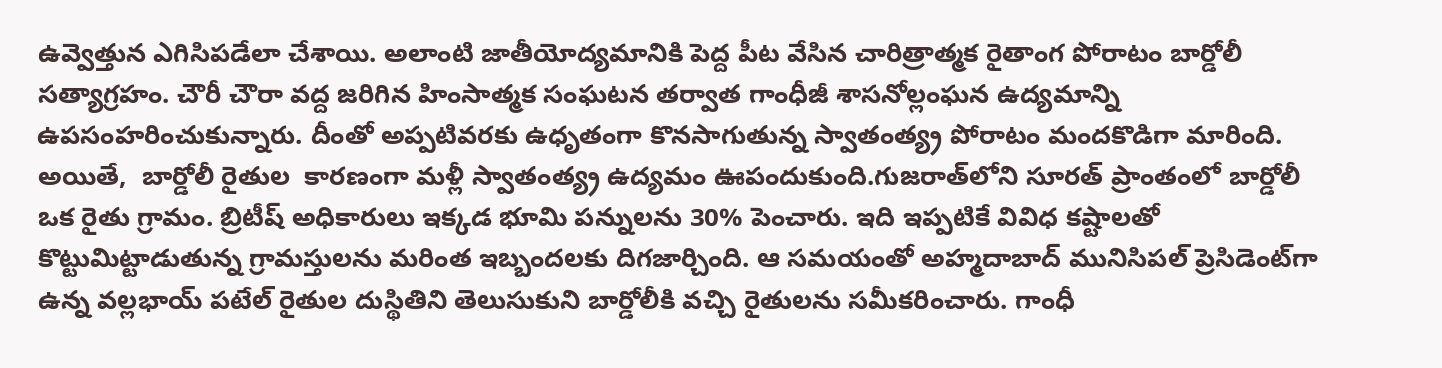ఉవ్వెత్తున ఎగిసిప‌డేలా చేశాయి. అలాంటి జాతీయోద్యమానికి పెద్ద పీట వేసిన చారిత్రాత్మక రైతాంగ పోరాటం బార్డోలీ సత్యాగ్రహం. చౌరీ చౌరా వద్ద జరిగిన హింసాత్మక సంఘటన తర్వాత గాంధీజీ శాసనోల్లంఘన ఉద్యమాన్ని ఉపసంహరించుకున్నారు. దీంతో అప్ప‌టివ‌ర‌కు ఉధృతంగా కొన‌సాగుతున్న స్వాతంత్య్ర‌ పోరాటం మందకొడిగా మారింది. అయితే,  బార్డోలీ రైతుల  కార‌ణంగా మ‌ళ్లీ స్వాతంత్య్ర ఉద్యమం ఊపందుకుంది.గుజరాత్‌లోని సూరత్ ప్రాంతంలో బార్డోలీ ఒక రైతు గ్రామం. బ్రిటీష్ అధికారులు ఇక్కడ భూమి పన్నులను 30% పెంచారు. ఇది ఇప్పటికే వివిధ కష్టాలతో కొట్టుమిట్టాడుతున్న గ్రామస్తులను మ‌రింత ఇబ్బందల‌కు దిగ‌జార్చింది. ఆ స‌మ‌యంతో అహ్మదాబాద్ మునిసిపల్ ప్రెసిడెంట్‌గా ఉన్న వల్లభాయ్ పటేల్ రైతుల దుస్థితిని తెలుసుకుని బార్డోలీకి వచ్చి రైతులను సమీకరించారు. గాంధీ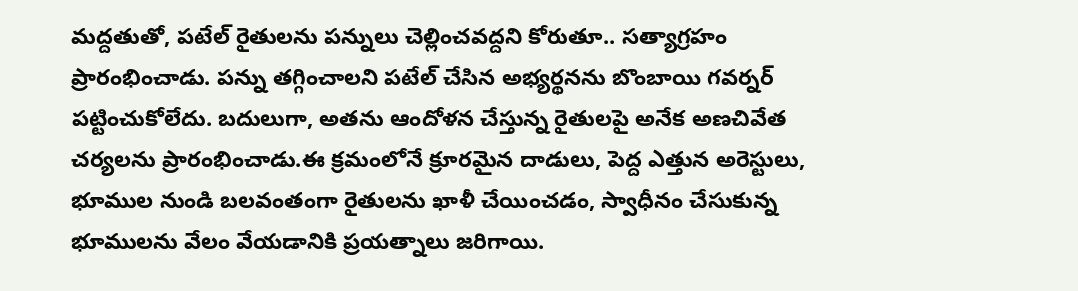మద్దతుతో, పటేల్ రైతులను పన్నులు చెల్లించవద్దని కోరుతూ.. సత్యాగ్రహం ప్రారంభించాడు. పన్ను తగ్గించాలని పటేల్ చేసిన అభ్యర్థనను బొంబాయి గవర్నర్ పట్టించుకోలేదు. బదులుగా, అతను ఆందోళన చేస్తున్న రైతులపై అనేక అణచివేత చర్యలను ప్రారంభించాడు.ఈ క్ర‌మంలోనే క్రూర‌మైన దాడులు, పెద్ద ఎత్తున అరెస్టులు, భూముల నుండి బలవంతంగా రైతుల‌ను ఖాళీ చేయించడం, స్వాధీనం చేసుకున్న భూములను వేలం వేయడానికి ప్రయత్నాలు జరిగాయి.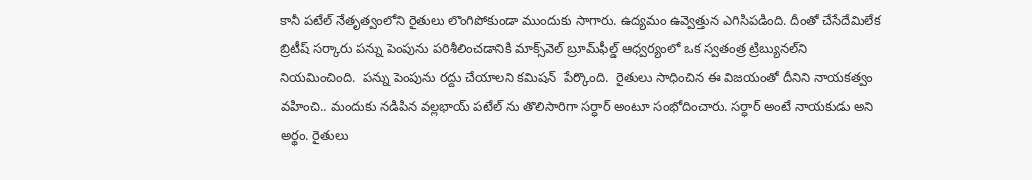కానీ పటేల్ నేతృత్వంలోని రైతులు లొంగిపోకుండా ముందుకు సాగారు. ఉద్య‌మం ఉవ్వెత్తున ఎగిసిప‌డింది. దీంతో చేసేదేమిలేక బ్రిటీష్ స‌ర్కారు పన్ను పెంపును పరిశీలించడానికి మాక్స్‌వెల్ బ్రూమ్‌ఫీల్డ్ ఆధ్వర్యంలో ఒక స్వతంత్ర ట్రిబ్యునల్‌ని నియమించింది.  పన్ను పెంపును రద్దు చేయాలని కమిషన్  పేర్కొంది.  రైతులు సాధించిన ఈ విజ‌యంతో దీనిని నాయ‌క‌త్వం వ‌హించి.. మందుకు న‌డిపిన వ‌ల్ల‌భాయ్ ప‌టేల్ ను తొలిసారిగా స‌ర్ధార్ అంటూ సంభోదించారు. స‌ర్ధార్ అంటే నాయ‌కుడు అని అర్థం. రైతులు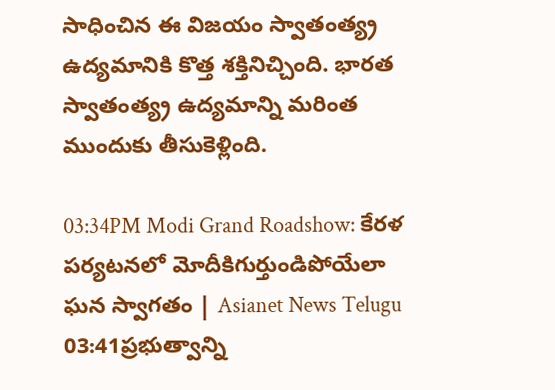సాధించిన ఈ విజయం స్వాతంత్య్ర ఉద్యమానికి కొత్త శక్తినిచ్చింది. భార‌త స్వాతంత్య్ర ఉద్యమాన్ని మ‌రింత ముందుకు తీసుకెళ్లింది.

03:34PM Modi Grand Roadshow: కేరళ పర్యటనలో మోదీకిగుర్తుండిపోయేలా ఘన స్వాగతం | Asianet News Telugu
03:41ప్రభుత్వాన్ని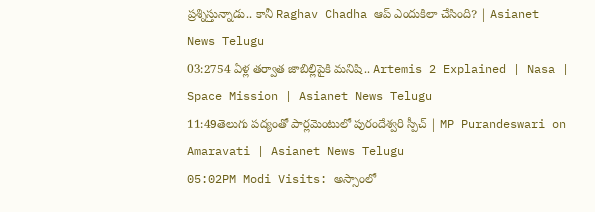ప్రశ్నిస్తున్నాడు.. కానీ Raghav Chadha ఆప్ ఎందుకిలా చేసింది? | Asianet News Telugu
03:2754 ఏళ్ల తర్వాత జాబిల్లిపైకి మనిషి.. Artemis 2 Explained | Nasa | Space Mission | Asianet News Telugu
11:49తెలుగు పద్యంతో పార్లమెంటులో పురందేశ్వరి స్పీచ్ | MP Purandeswari on Amaravati | Asianet News Telugu
05:02PM Modi Visits: అస్సాంలో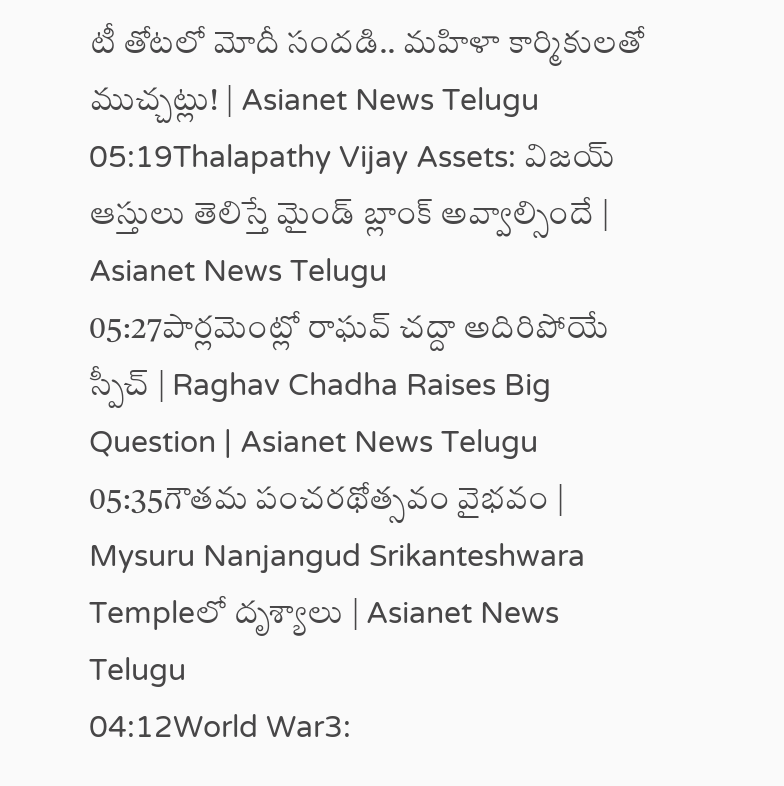టీ తోటలో మోదీ సందడి.. మహిళా కార్మికులతో ముచ్చట్లు! | Asianet News Telugu
05:19Thalapathy Vijay Assets: విజ‌య్ ఆస్తులు తెలిస్తే మైండ్ బ్లాంక్ అవ్వాల్సిందే | Asianet News Telugu
05:27పార్లమెంట్లో రాఘవ్ చద్దా అదిరిపోయే స్పీచ్ | Raghav Chadha Raises Big Question | Asianet News Telugu
05:35గౌతమ పంచరథోత్సవం వైభవం | Mysuru Nanjangud Srikanteshwara Templeలో దృశ్యాలు | Asianet News Telugu
04:12World War3: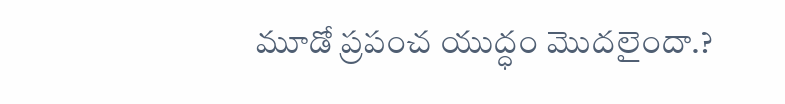మూడో ప్ర‌పంచ యుద్ధం మొద‌లైందా.?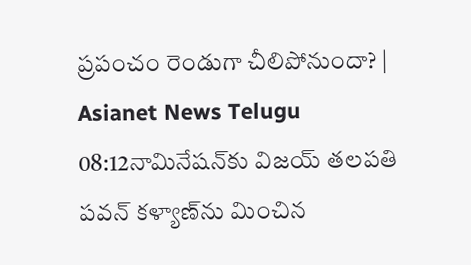ప్ర‌పంచం రెండుగా చీలిపోనుందా? | Asianet News Telugu
08:12నామినేషన్‌కు విజయ్ తలపతి పవన్‌ కళ్యాణ్‌ను మించిన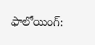ఫాలోయింగ్: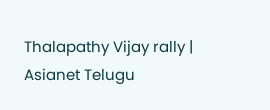Thalapathy Vijay rally | Asianet Telugu